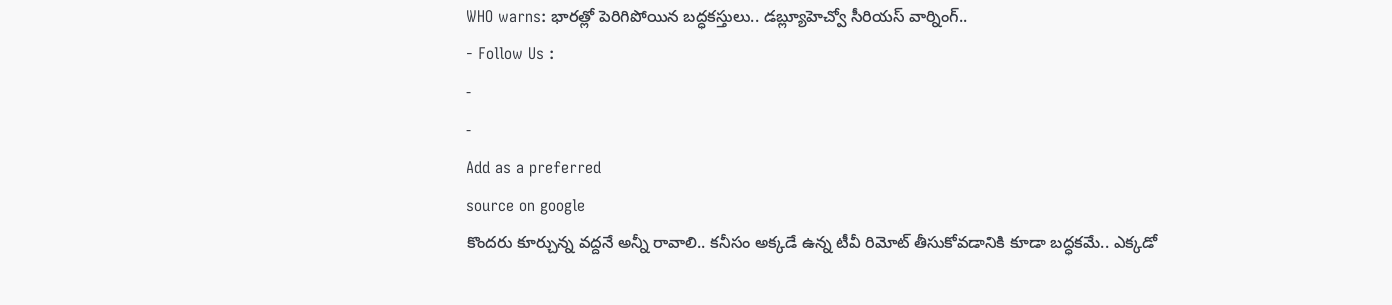WHO warns: భారత్లో పెరిగిపోయిన బద్ధకస్తులు.. డబ్ల్యూహెచ్వో సీరియస్ వార్నింగ్..
- Follow Us :
-
-
Add as a preferred
source on google
కొందరు కూర్చున్న వద్దనే అన్నీ రావాలి.. కనీసం అక్కడే ఉన్న టీవీ రిమోట్ తీసుకోవడానికి కూడా బద్ధకమే.. ఎక్కడో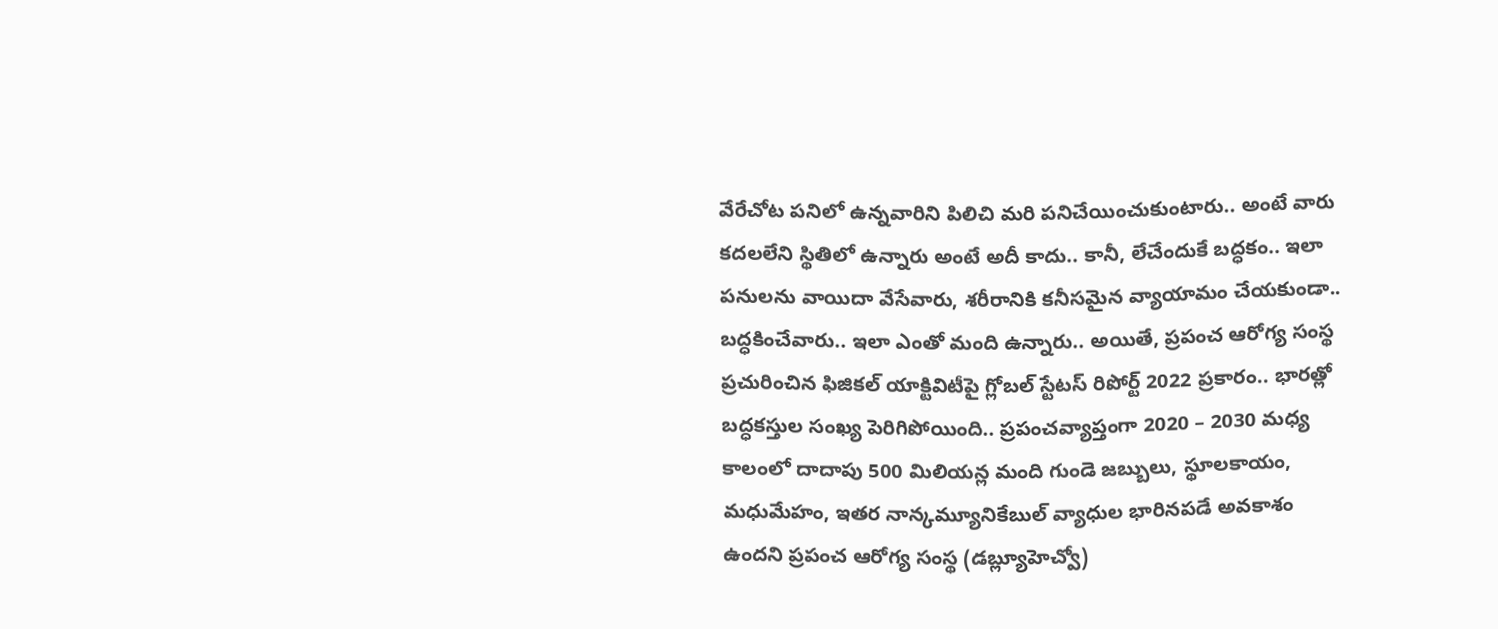వేరేచోట పనిలో ఉన్నవారిని పిలిచి మరి పనిచేయించుకుంటారు.. అంటే వారు కదలలేని స్థితిలో ఉన్నారు అంటే అదీ కాదు.. కానీ, లేచేందుకే బద్ధకం.. ఇలా పనులను వాయిదా వేసేవారు, శరీరానికి కనీసమైన వ్యాయామం చేయకుండా.. బద్ధకించేవారు.. ఇలా ఎంతో మంది ఉన్నారు.. అయితే, ప్రపంచ ఆరోగ్య సంస్థ ప్రచురించిన ఫిజికల్ యాక్టివిటీపై గ్లోబల్ స్టేటస్ రిపోర్ట్ 2022 ప్రకారం.. భారత్లో బద్ధకస్తుల సంఖ్య పెరిగిపోయింది.. ప్రపంచవ్యాప్తంగా 2020 – 2030 మధ్య కాలంలో దాదాపు 500 మిలియన్ల మంది గుండె జబ్బులు, స్థూలకాయం, మధుమేహం, ఇతర నాన్కమ్యూనికేబుల్ వ్యాధుల భారినపడే అవకాశం ఉందని ప్రపంచ ఆరోగ్య సంస్థ (డబ్ల్యూహెచ్వో)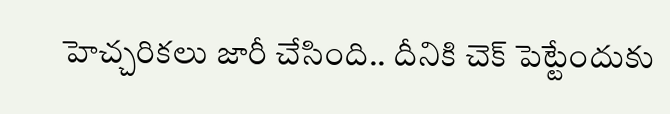హెచ్చరికలు జారీ చేసింది.. దీనికి చెక్ పెట్టేందుకు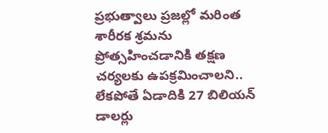ప్రభుత్వాలు ప్రజల్లో మరింత శారీరక శ్రమను ప్రోత్సహించడానికి తక్షణ చర్యలకు ఉపక్రమించాలని.. లేకపోతే ఏడాదికి 27 బిలియన్ డాలర్లు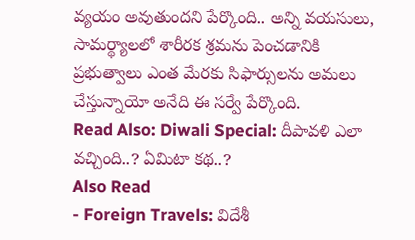వ్యయం అవుతుందని పేర్కొంది.. అన్ని వయసులు, సామర్థ్యాలలో శారీరక శ్రమను పెంచడానికి ప్రభుత్వాలు ఎంత మేరకు సిఫార్సులను అమలు చేస్తున్నాయో అనేది ఈ సర్వే పేర్కొంది.
Read Also: Diwali Special: దీపావళి ఎలా వచ్చింది..? ఏమిటా కథ..?
Also Read
- Foreign Travels: విదేశీ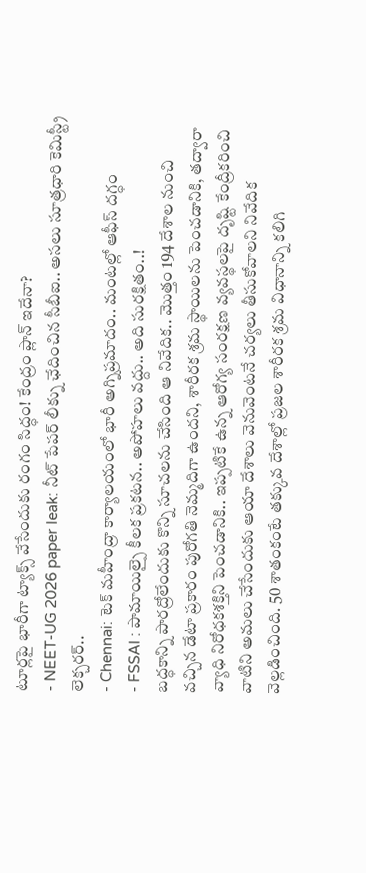టూర్లపై భారీగా ట్యాక్స్ వేసేందుకు రంగం సిద్ధం! కేంద్రం ప్లాన్ ఇదేనా?
- NEET-UG 2026 paper leak: నీట్ పేపర్ లీక్ను ఛేదించిన సీబీఐ.. అసలు సూత్రధారి కెమిస్ట్రీ లెక్చరర్..
- Chennai: టెక్ మహీంద్రా కార్యాలయంలో భారీ అగ్నిప్రమాదం.. మంటల్లో ఆఫీస్ దగ్ధం
- FSSAI : పామాయిల్పై కీలక ప్రకటన.. అపోహలు వద్దు.. అది సురక్షితం..!
బద్ధకాన్ని పారద్రోలేందుకు కొన్ని సూచలను చేసింది ఆ నివేదిక.. మొత్తం 194 దేశాల నుంచి వచ్చిన డేటా ప్రకారం పురోగతి నెమ్మదిగా ఉందని, శారీరక శ్రమ స్థాయిలను పెంచడానికి, తద్వారా వ్యాధి నిరోధకశక్తిని పెంచడానికి.. ఇప్పటికే ఉన్న ఆరోగ్య సంరక్షణ వ్యవస్థలపై దృష్టి కేంద్రీకరించి వాటిని అమలు చేసేందుకు ఆయా దేశాలు వెనువెంటనే చర్యలు తీసుకోవాలని నివేదిక వెల్లడించింది. 50 శాతంకంటే తక్కువ దేశాల్లో ప్రజల శారీరక శ్రమ విధానాన్ని కలిగి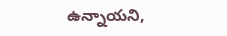ఉన్నాయని,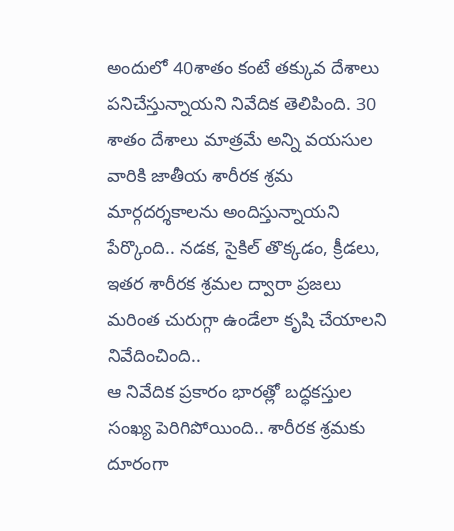అందులో 40శాతం కంటే తక్కువ దేశాలు పనిచేస్తున్నాయని నివేదిక తెలిపింది. 30 శాతం దేశాలు మాత్రమే అన్ని వయసుల వారికి జాతీయ శారీరక శ్రమ మార్గదర్శకాలను అందిస్తున్నాయని పేర్కొంది.. నడక, సైకిల్ తొక్కడం, క్రీడలు, ఇతర శారీరక శ్రమల ద్వారా ప్రజలు మరింత చురుగ్గా ఉండేలా కృషి చేయాలని నివేదించింది..
ఆ నివేదిక ప్రకారం భారత్లో బద్ధకస్తుల సంఖ్య పెరిగిపోయింది.. శారీరక శ్రమకు దూరంగా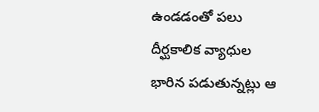ఉండడంతో పలు దీర్ఘకాలిక వ్యాధుల భారిన పడుతున్నట్లు ఆ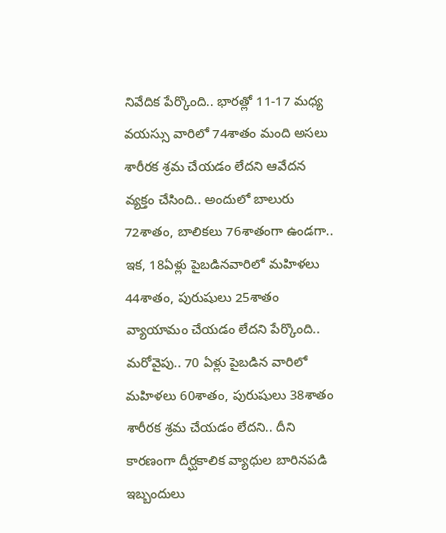నివేదిక పేర్కొంది.. భారత్లో 11-17 మధ్య వయస్సు వారిలో 74శాతం మంది అసలు శారీరక శ్రమ చేయడం లేదని ఆవేదన వ్యక్తం చేసింది.. అందులో బాలురు 72శాతం, బాలికలు 76శాతంగా ఉండగా.. ఇక, 18ఏళ్లు పైబడినవారిలో మహిళలు 44శాతం, పురుషులు 25శాతం వ్యాయామం చేయడం లేదని పేర్కొంది.. మరోవైపు.. 70 ఏళ్లు పైబడిన వారిలో మహిళలు 60శాతం, పురుషులు 38శాతం శారీరక శ్రమ చేయడం లేదని.. దీని కారణంగా దీర్ఘకాలిక వ్యాధుల బారినపడి ఇబ్బందులు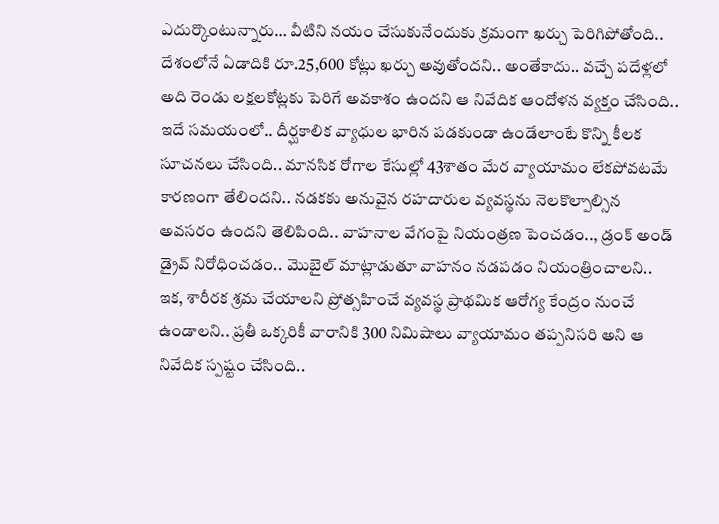ఎదుర్కొంటున్నారు… వీటిని నయం చేసుకునేందుకు క్రమంగా ఖర్చు పెరిగిపోతోంది.. దేశంలోనే ఏడాదికి రూ.25,600 కోట్లు ఖర్చు అవుతోందని.. అంతేకాదు.. వచ్చే పదేళ్లలో అది రెండు లక్షలకోట్లకు పెరిగే అవకాశం ఉందని ఆ నివేదిక ఆందోళన వ్యక్తం చేసింది.. ఇదే సమయంలో.. దీర్ఘకాలిక వ్యాధుల భారిన పడకుండా ఉండేలాంటే కొన్ని కీలక సూచనలు చేసింది.. మానసిక రోగాల కేసుల్లో 43శాతం మేర వ్యాయామం లేకపోవటమే కారణంగా తేలిందని.. నడకకు అనువైన రహదారుల వ్యవస్థను నెలకొల్పాల్సిన అవసరం ఉందని తెలిపింది.. వాహనాల వేగంపై నియంత్రణ పెంచడం.., డ్రంక్ అండ్ డ్రైవ్ నిరోధించడం.. మొబైల్ మాట్లాడుతూ వాహనం నడపడం నియంత్రించాలని.. ఇక, శారీరక శ్రమ చేయాలని ప్రోత్సహించే వ్యవస్థ ప్రాథమిక ఆరోగ్య కేంద్రం నుంచే ఉండాలని.. ప్రతీ ఒక్కరికీ వారానికి 300 నిమిషాలు వ్యాయామం తప్పనిసరి అని ఆ నివేదిక స్పష్టం చేసింది..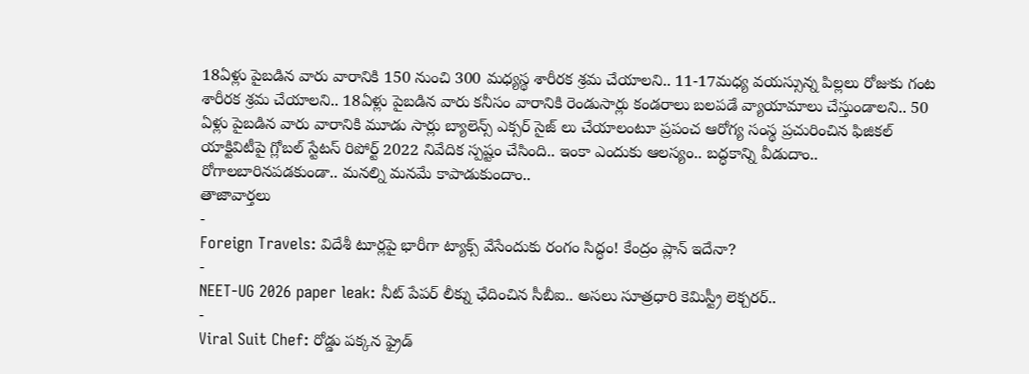18ఏళ్లు పైబడిన వారు వారానికి 150 నుంచి 300 మధ్యస్థ శారీరక శ్రమ చేయాలని.. 11-17మధ్య వయస్సున్న పిల్లలు రోజుకు గంట శారీరక శ్రమ చేయాలని.. 18ఏళ్లు పైబడిన వారు కనీసం వారానికి రెండుసార్లు కండరాలు బలపడే వ్యాయామాలు చేస్తుండాలని.. 50 ఏళ్లు పైబడిన వారు వారానికి మూడు సార్లు బ్యాలెన్స్ ఎక్సర్ సైజ్ లు చేయాలంటూ ప్రపంచ ఆరోగ్య సంస్థ ప్రచురించిన ఫిజికల్ యాక్టివిటీపై గ్లోబల్ స్టేటస్ రిపోర్ట్ 2022 నివేదిక స్పష్టం చేసింది.. ఇంకా ఎందుకు ఆలస్యం.. బద్ధకాన్ని వీడుదాం.. రోగాలబారినపడకుండా.. మనల్ని మనమే కాపాడుకుందాం..
తాజావార్తలు
-
Foreign Travels: విదేశీ టూర్లపై భారీగా ట్యాక్స్ వేసేందుకు రంగం సిద్ధం! కేంద్రం ప్లాన్ ఇదేనా?
-
NEET-UG 2026 paper leak: నీట్ పేపర్ లీక్ను ఛేదించిన సీబీఐ.. అసలు సూత్రధారి కెమిస్ట్రీ లెక్చరర్..
-
Viral Suit Chef: రోడ్డు పక్కన ఫ్రైడ్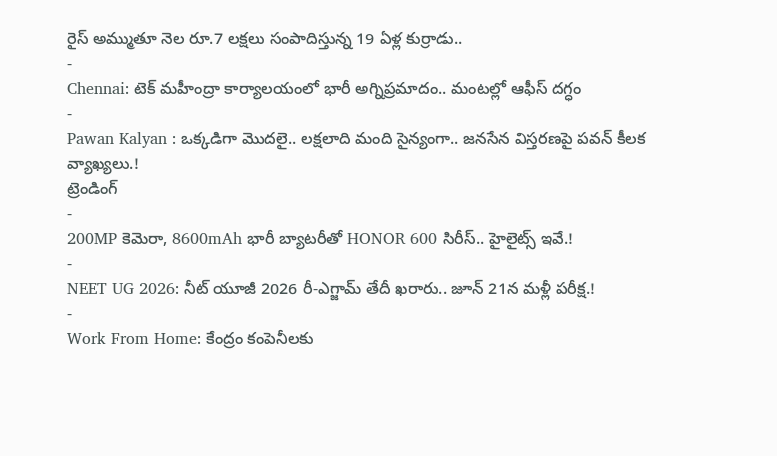రైస్ అమ్ముతూ నెల రూ.7 లక్షలు సంపాదిస్తున్న 19 ఏళ్ల కుర్రాడు..
-
Chennai: టెక్ మహీంద్రా కార్యాలయంలో భారీ అగ్నిప్రమాదం.. మంటల్లో ఆఫీస్ దగ్ధం
-
Pawan Kalyan : ఒక్కడిగా మొదలై.. లక్షలాది మంది సైన్యంగా.. జనసేన విస్తరణపై పవన్ కీలక వ్యాఖ్యలు.!
ట్రెండింగ్
-
200MP కెమెరా, 8600mAh భారీ బ్యాటరీతో HONOR 600 సిరీస్.. హైలైట్స్ ఇవే.!
-
NEET UG 2026: నీట్ యూజీ 2026 రీ-ఎగ్జామ్ తేదీ ఖరారు.. జూన్ 21న మళ్లీ పరీక్ష.!
-
Work From Home: కేంద్రం కంపెనీలకు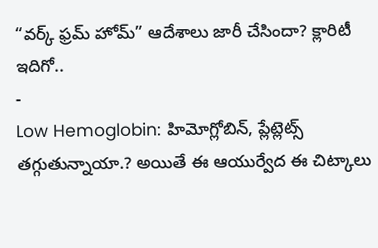“వర్క్ ఫ్రమ్ హోమ్” ఆదేశాలు జారీ చేసిందా? క్లారిటీ ఇదిగో..
-
Low Hemoglobin: హిమోగ్లోబిన్, ప్లేట్లెట్స్ తగ్గుతున్నాయా.? అయితే ఈ ఆయుర్వేద ఈ చిట్కాలు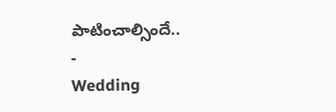పాటించాల్సిందే..
-
Wedding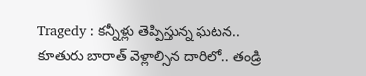Tragedy : కన్నీళ్లు తెప్పిస్తున్న ఘటన.. కూతురు బారాత్ వెళ్లాల్సిన దారిలో.. తండ్రి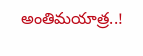అంతిమయాత్ర..!